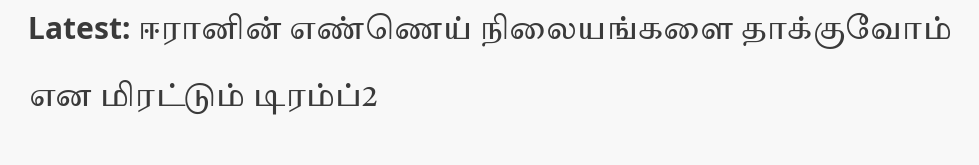Latest: ஈரானின் எண்ணெய் நிலையங்களை தாக்குவோம் என மிரட்டும் டிரம்ப்2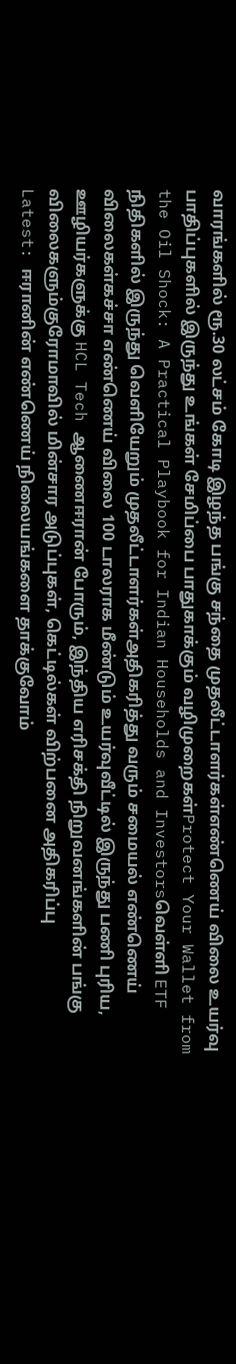வாரங்களில் ரூ.30 லட்சம் கோடி இழந்த பங்கு சந்தை முதலீட்டாளர்கள்எண்ணெய் விலை உயர்வு பாதிப்புகளில் இருந்து உங்கள் சேமிப்பை பாதுகாக்கும் வழிமுறைகள்Protect Your Wallet from the Oil Shock: A Practical Playbook for Indian Households and Investorsவெள்ளி ETF நிதிகளில் இருந்து வெளியேறும் முதலீட்டாளர்கள்அதிகரித்து வரும் சமையல் எண்ணெய் விலைகள்கச்சா எண்ணெய் விலை 100 டாலராக மீண்டும் உயர்வுவீட்டில் இருந்து பணி புரிய, ஊழியர்களுக்கு HCL Tech ஆணைஈரான் போரும், இந்திய எரிசக்தி நிறுவனங்களின் பங்கு விலைகளும்குரோமாவில் மின்சார அடுப்புகள், கெட்டில்கள் விற்பனை அதிகரிப்பு
Latest: ஈரானின் எண்ணெய் நிலையங்களை தாக்குவோம்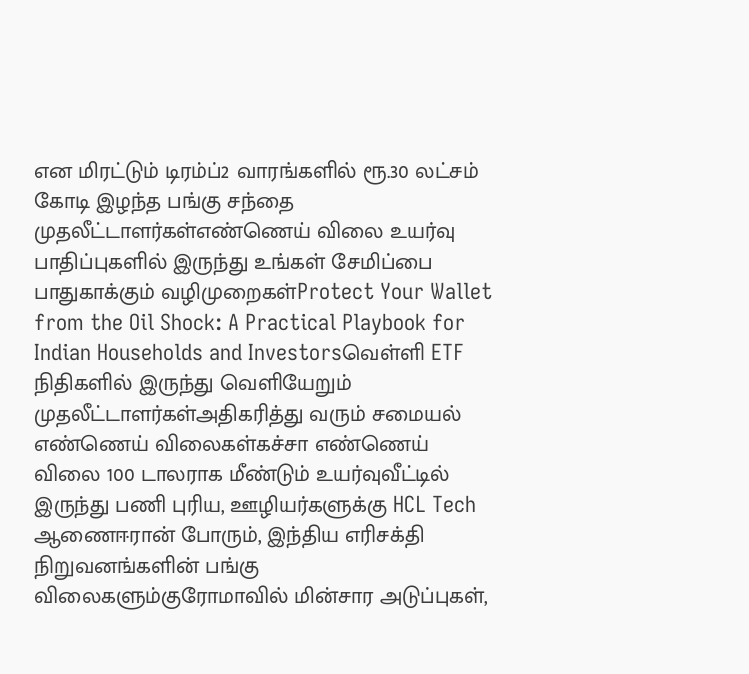என மிரட்டும் டிரம்ப்2 வாரங்களில் ரூ.30 லட்சம் கோடி இழந்த பங்கு சந்தை முதலீட்டாளர்கள்எண்ணெய் விலை உயர்வு பாதிப்புகளில் இருந்து உங்கள் சேமிப்பை பாதுகாக்கும் வழிமுறைகள்Protect Your Wallet from the Oil Shock: A Practical Playbook for Indian Households and Investorsவெள்ளி ETF நிதிகளில் இருந்து வெளியேறும் முதலீட்டாளர்கள்அதிகரித்து வரும் சமையல் எண்ணெய் விலைகள்கச்சா எண்ணெய் விலை 100 டாலராக மீண்டும் உயர்வுவீட்டில் இருந்து பணி புரிய, ஊழியர்களுக்கு HCL Tech ஆணைஈரான் போரும், இந்திய எரிசக்தி நிறுவனங்களின் பங்கு விலைகளும்குரோமாவில் மின்சார அடுப்புகள்,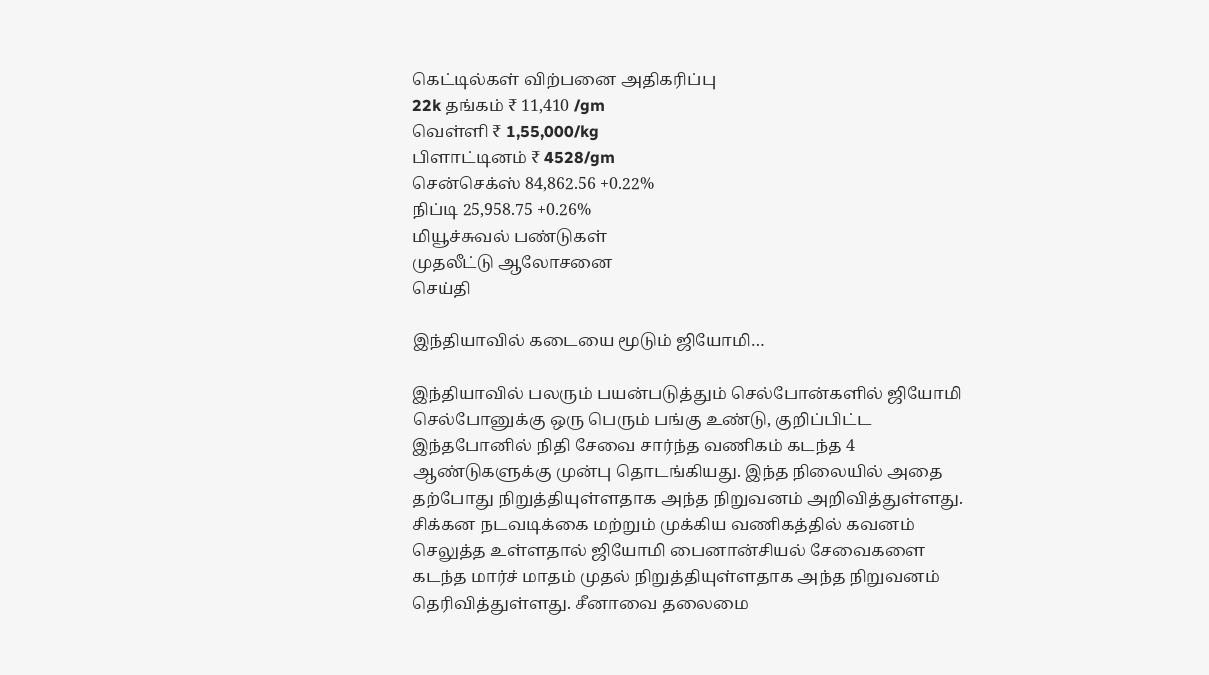கெட்டில்கள் விற்பனை அதிகரிப்பு
22k தங்கம் ₹ 11,410 /gm
வெள்ளி ₹ 1,55,000/kg
பிளாட்டினம் ₹ 4528/gm
சென்செக்ஸ் 84,862.56 +0.22%
நிப்டி 25,958.75 +0.26%
மியூச்சுவல் பண்டுகள்
முதலீட்டு ஆலோசனை
செய்தி

இந்தியாவில் கடையை மூடும் ஜியோமி…

இந்தியாவில் பலரும் பயன்படுத்தும் செல்போன்களில் ஜியோமி செல்போனுக்கு ஒரு பெரும் பங்கு உண்டு, குறிப்பிட்ட இந்தபோனில் நிதி சேவை சார்ந்த வணிகம் கடந்த 4 ஆண்டுகளுக்கு முன்பு தொடங்கியது. இந்த நிலையில் அதை தற்போது நிறுத்தியுள்ளதாக அந்த நிறுவனம் அறிவித்துள்ளது. சிக்கன நடவடிக்கை மற்றும் முக்கிய வணிகத்தில் கவனம் செலுத்த உள்ளதால் ஜியோமி பைனான்சியல் சேவைகளை கடந்த மார்ச் மாதம் முதல் நிறுத்தியுள்ளதாக அந்த நிறுவனம் தெரிவித்துள்ளது. சீனாவை தலைமை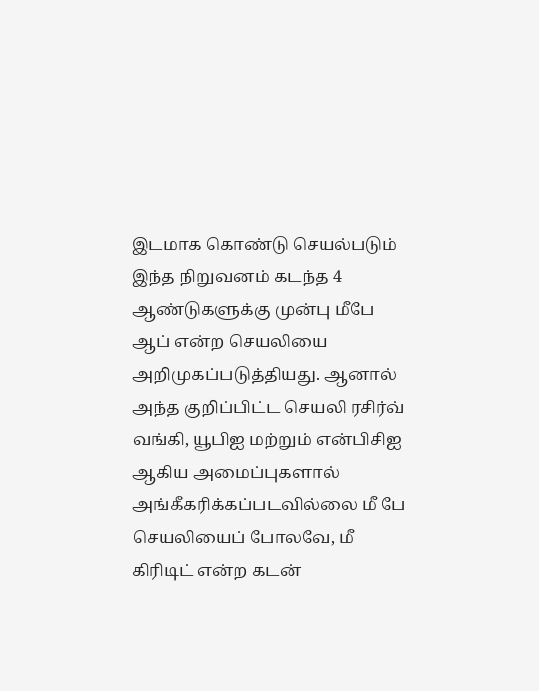இடமாக கொண்டு செயல்படும் இந்த நிறுவனம் கடந்த 4 ஆண்டுகளுக்கு முன்பு மீபே ஆப் என்ற செயலியை அறிமுகப்படுத்தியது. ஆனால் அந்த குறிப்பிட்ட செயலி ரசிர்வ் வங்கி, யூபிஐ மற்றும் என்பிசிஐ ஆகிய அமைப்புகளால் அங்கீகரிக்கப்படவில்லை மீ பே செயலியைப் போலவே, மீ கிரிடிட் என்ற கடன்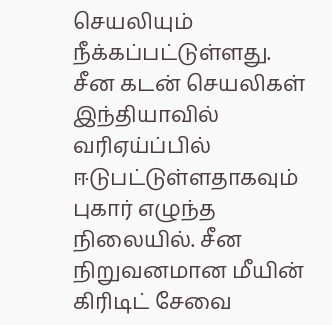செயலியும் நீக்கப்பட்டுள்ளது.
சீன கடன் செயலிகள் இந்தியாவில் வரிஏய்ப்பில் ஈடுபட்டுள்ளதாகவும் புகார் எழுந்த நிலையில். சீன நிறுவனமான மீயின் கிரிடிட் சேவை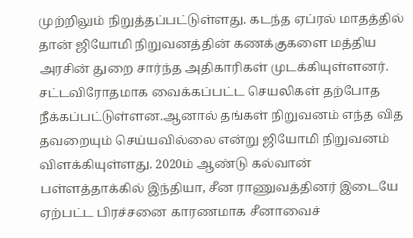முற்றிலும் நிறுத்தப்பட்டுள்ளது. கடந்த ஏப்ரல் மாதத்தில் தான் ஜியோமி நிறுவனத்தின் கணக்குகளை மத்திய அரசின் துறை சார்ந்த அதிகாரிகள் முடக்கியுள்ளனர். சட்டவிரோதமாக வைக்கப்பட்ட செயலிகள் தற்போத நீக்கப்பட்டுள்ளன.ஆனால் தங்கள் நிறுவனம் எந்த வித தவறையும் செய்யவில்லை என்று ஜியோமி நிறுவனம் விளக்கியுள்ளது. 2020ம் ஆண்டு கல்வான் பள்ளத்தாக்கில் இந்தியா, சீன ராணுவத்தினர் இடையே ஏற்பட்ட பிரச்சனை காரணமாக சீனாவைச்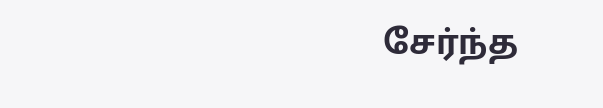சேர்ந்த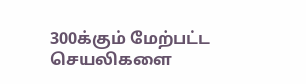300க்கும் மேற்பட்ட செயலிகளை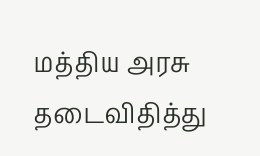மத்திய அரசு தடைவிதித்து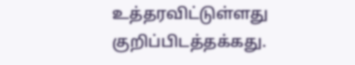உத்தரவிட்டுள்ளது குறிப்பிடத்தக்கது.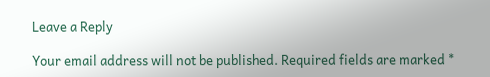Leave a Reply

Your email address will not be published. Required fields are marked *